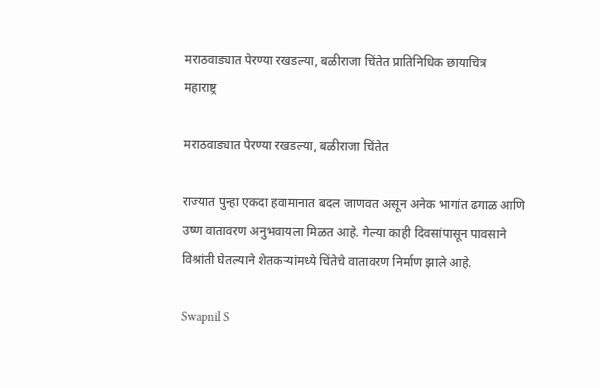मराठवाड्यात पेरण्या रखडल्या, बळीराजा चिंतेत प्रातिनिधिक छायाचित्र
महाराष्ट्र

मराठवाड्यात पेरण्या रखडल्या, बळीराजा चिंतेत

राज्यात पुन्हा एकदा हवामानात बदल जाणवत असून अनेक भागांत ढगाळ आणि उष्ण वातावरण अनुभवायला मिळत आहे. गेल्या काही दिवसांपासून पावसाने विश्रांती घेतल्याने शेतकऱ्यांमध्ये चिंतेचे वातावरण निर्माण झाले आहे.

Swapnil S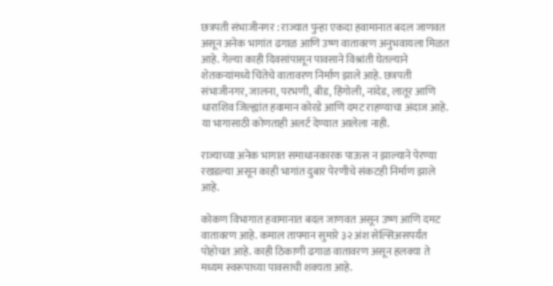छत्रपती संभाजीनगर : राज्यात पुन्हा एकदा हवामानात बदल जाणवत असून अनेक भागांत ढगाळ आणि उष्ण वातावरण अनुभवायला मिळत आहे. गेल्या काही दिवसांपासून पावसाने विश्रांती घेतल्याने शेतकऱ्यांमध्ये चिंतेचे वातावरण निर्माण झाले आहे. छत्रपती संभाजीनगर, जालना, परभणी, बीड, हिंगोली, नांदेड, लातूर आणि धाराशिव जिल्ह्यांत हवामान कोरडे आणि दमट राहण्याचा अंदाज आहे. या भागासाठी कोणताही अलर्ट देण्यात आलेला नाही.

राज्याच्या अनेक भागात समाधानकारक पाऊस न झाल्याने पेरण्या रखडल्या असून काही भागांत दुबार पेरणीचे संकटही निर्माण झाले आहे.

कोकण विभागात हवामानात बदल जाणवत असून उष्ण आणि दमट वातावरण आहे. कमाल तापमान सुमारे ३२ अंश सेल्सिअसपर्यंत पोहोचत आहे. काही ठिकाणी ढगाळ वातावरण असून हलक्या ते मध्यम स्वरूपाच्या पावसाची शक्यता आहे.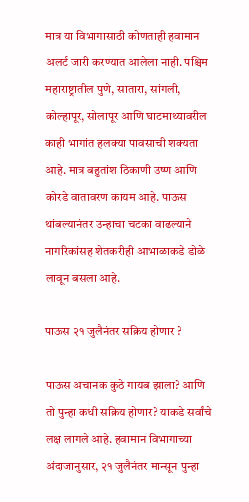मात्र या विभागासाठी कोणताही हवामान अलर्ट जारी करण्यात आलेला नाही. पश्चिम महाराष्ट्रातील पुणे, सातारा, सांगली, कोल्हापूर, सोलापूर आणि घाटमाथ्यावरील काही भागांत हलक्या पावसाची शक्यता आहे. मात्र बहुतांश ठिकाणी उष्ण आणि कोरडे वातावरण कायम आहे. पाऊस थांबल्यानंतर उन्हाचा चटका वाढल्याने नागरिकांसह शेतकरीही आभाळाकडे डोळे लावून बसला आहे.

पाऊस २१ जुलैनंतर सक्रिय होणार ?

पाऊस अचानक कुठे गायब झाला? आणि तो पुन्हा कधी सक्रिय होणार? याकडे सर्वांचे लक्ष लागले आहे. हवामान विभागाच्या अंदाजानुसार, २१ जुलैनंतर मान्सून पुन्हा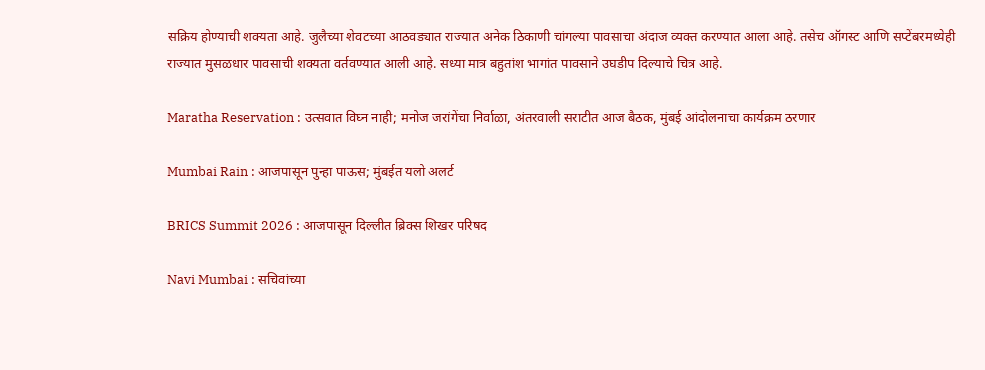सक्रिय होण्याची शक्यता आहे. जुलैच्या शेवटच्या आठवड्यात राज्यात अनेक ठिकाणी चांगल्या पावसाचा अंदाज व्यक्त करण्यात आला आहे. तसेच ऑगस्ट आणि सप्टेंबरमध्येही राज्यात मुसळधार पावसाची शक्यता वर्तवण्यात आली आहे. सध्या मात्र बहुतांश भागांत पावसाने उघडीप दिल्याचे चित्र आहे.

Maratha Reservation : उत्सवात विघ्न नाही; मनोज जरांगेंचा निर्वाळा, अंतरवाली सराटीत आज बैठक, मुंबई आंदोलनाचा कार्यक्रम ठरणार

Mumbai Rain : आजपासून पुन्हा पाऊस; मुंबईत यलो अलर्ट

BRICS Summit 2026 : आजपासून दिल्लीत ब्रिक्स शिखर परिषद

Navi Mumbai : सचिवांच्या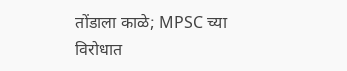तोंडाला काळे; MPSC च्या विरोधात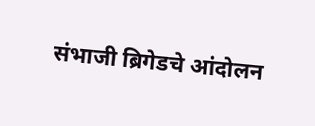संभाजी ब्रिगेडचे आंदोलन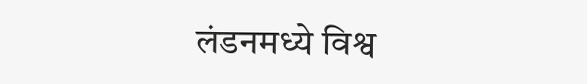लंडनमध्ये विश्व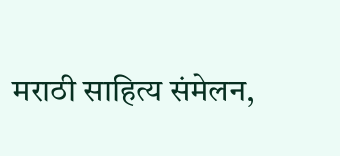मराठी साहित्य संमेलन,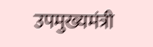उपमुख्यमंत्री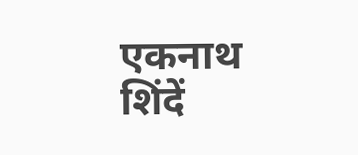एकनाथ शिंदें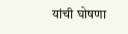यांची घोषणा